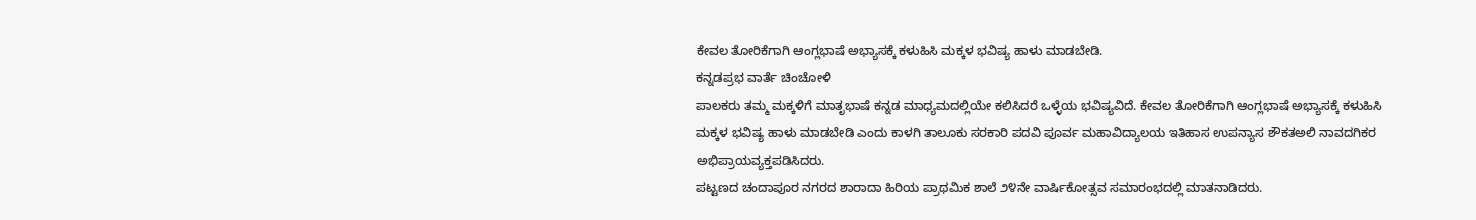ಕೇವಲ ತೋರಿಕೆಗಾಗಿ ಆಂಗ್ಲಭಾಷೆ ಅಭ್ಯಾಸಕ್ಕೆ ಕಳುಹಿಸಿ ಮಕ್ಕಳ ಭವಿಷ್ಯ ಹಾಳು ಮಾಡಬೇಡಿ.
ಕನ್ನಡಪ್ರಭ ವಾರ್ತೆ ಚಿಂಚೋಳಿ
ಪಾಲಕರು ತಮ್ಮ ಮಕ್ಕಳಿಗೆ ಮಾತೃಭಾಷೆ ಕನ್ನಡ ಮಾಧ್ಯಮದಲ್ಲಿಯೇ ಕಲಿಸಿದರೆ ಒಳ್ಳೆಯ ಭವಿಷ್ಯವಿದೆ. ಕೇವಲ ತೋರಿಕೆಗಾಗಿ ಆಂಗ್ಲಭಾಷೆ ಅಭ್ಯಾಸಕ್ಕೆ ಕಳುಹಿಸಿ ಮಕ್ಕಳ ಭವಿಷ್ಯ ಹಾಳು ಮಾಡಬೇಡಿ ಎಂದು ಕಾಳಗಿ ತಾಲೂಕು ಸರಕಾರಿ ಪದವಿ ಪೂರ್ವ ಮಹಾವಿದ್ಯಾಲಯ ಇತಿಹಾಸ ಉಪನ್ಯಾಸ ಶೌಕತಅಲಿ ನಾವದಗಿಕರ ಅಭಿಪ್ರಾಯವ್ಯಕ್ತಪಡಿಸಿದರು.
ಪಟ್ಟಣದ ಚಂದಾಪೂರ ನಗರದ ಶಾರಾದಾ ಹಿರಿಯ ಪ್ರಾಥಮಿಕ ಶಾಲೆ ೨೪ನೇ ವಾರ್ಷಿಕೋತ್ಸವ ಸಮಾರಂಭದಲ್ಲಿ ಮಾತನಾಡಿದರು.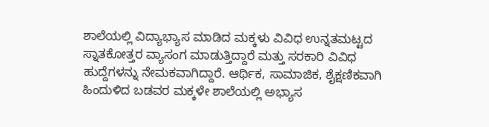ಶಾಲೆಯಲ್ಲಿ ವಿದ್ಯಾಭ್ಯಾಸ ಮಾಡಿದ ಮಕ್ಕಳು ವಿವಿಧ ಉನ್ನತಮಟ್ಟದ ಸ್ನಾತಕೋತ್ತರ ವ್ಯಾಸಂಗ ಮಾಡುತ್ತಿದ್ದಾರೆ ಮತ್ತು ಸರಕಾರಿ ವಿವಿಧ ಹುದ್ದೆಗಳನ್ನು ನೇಮಕವಾಗಿದ್ದಾರೆ. ಆರ್ಥಿಕ, ಸಾಮಾಜಿಕ, ಶೈಕ್ಷಣಿಕವಾಗಿ ಹಿಂದುಳಿದ ಬಡವರ ಮಕ್ಕಳೇ ಶಾಲೆಯಲ್ಲಿ ಅಭ್ಯಾಸ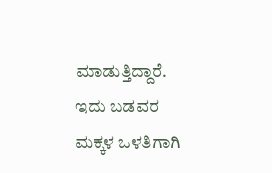ಮಾಡುತ್ತಿದ್ದಾರೆ. ಇದು ಬಡವರ ಮಕ್ಕಳ ಒಳತಿಗಾಗಿ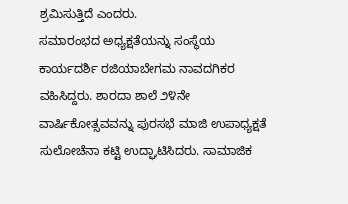ಶ್ರಮಿಸುತ್ತಿದೆ ಎಂದರು.
ಸಮಾರಂಭದ ಅಧ್ಯಕ್ಷತೆಯನ್ನು ಸಂಸ್ಥೆಯ ಕಾರ್ಯದರ್ಶಿ ರಜಿಯಾಬೇಗಮ ನಾವದಗಿಕರ ವಹಿಸಿದ್ದರು. ಶಾರದಾ ಶಾಲೆ ೨೪ನೇ ವಾರ್ಷಿಕೋತ್ಸವವನ್ನು ಪುರಸಭೆ ಮಾಜಿ ಉಪಾಧ್ಯಕ್ಷತೆ ಸುಲೋಚೆನಾ ಕಟ್ಟಿ ಉದ್ಘಾಟಿಸಿದರು. ಸಾಮಾಜಿಕ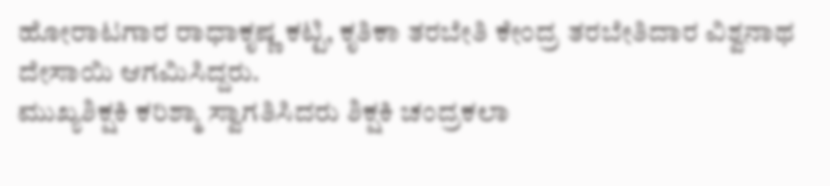ಹೋರಾಟಗಾರ ರಾಧಾಕೃಷ್ಣ ಕಟ್ಟಿ, ಕೃತಿಕಾ ತರಬೇತಿ ಕೇಂದ್ರ ತರಬೇತಿದಾರ ವಿಶ್ವನಾಥ ದೇಸಾಯಿ ಆಗಮಿಸಿದ್ದರು.
ಮುಖ್ಯಶಿಕ್ಷಕಿ ಕರಿಶ್ಮಾ ಸ್ವಾಗತಿಸಿದರು ಶಿಕ್ಷಕಿ ಚಂದ್ರಕಲಾ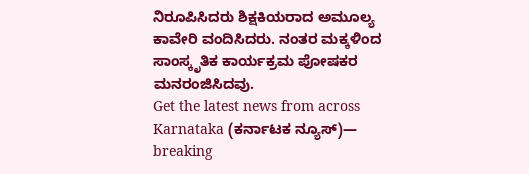ನಿರೂಪಿಸಿದರು ಶಿಕ್ಷಕಿಯರಾದ ಅಮೂಲ್ಯ ಕಾವೇರಿ ವಂದಿಸಿದರು. ನಂತರ ಮಕ್ಕಳಿಂದ ಸಾಂಸ್ಕೃತಿಕ ಕಾರ್ಯಕ್ರಮ ಪೋಷಕರ ಮನರಂಜಿಸಿದವು.
Get the latest news from across Karnataka (ಕರ್ನಾಟಕ ನ್ಯೂಸ್)— breaking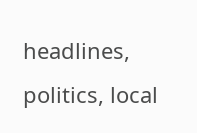headlines, politics, local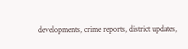developments, crime reports, district updates,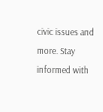civic issues and more. Stay informed with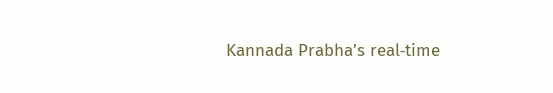Kannada Prabha’s real‑time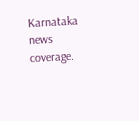Karnataka news coverage.